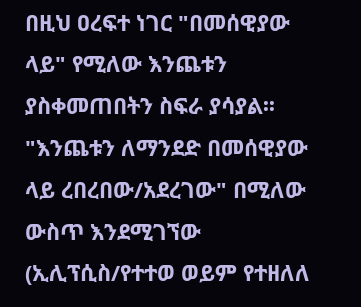በዚህ ዐረፍተ ነገር "በመሰዊያው ላይ" የሚለው እንጨቱን ያስቀመጠበትን ስፍራ ያሳያል፡፡ "እንጨቱን ለማንደድ በመሰዊያው ላይ ረበረበው/አደረገው" በሚለው ውስጥ እንደሚገኘው (ኢሊፕሲስ/የተተወ ወይም የተዘለለ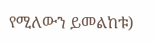የሚለውን ይመልከቱ)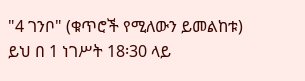"4 ገንቦ" (ቁጥሮች የሚለውን ይመልከቱ)
ይህ በ 1 ነገሥት 18፡30 ላይ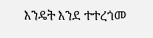እንዴት እንደ ተተረጎመ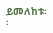ይመለከቱ፡፡